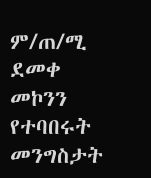ም/ጠ/ሚ ደመቀ መኮንን የተባበሩት መንግስታት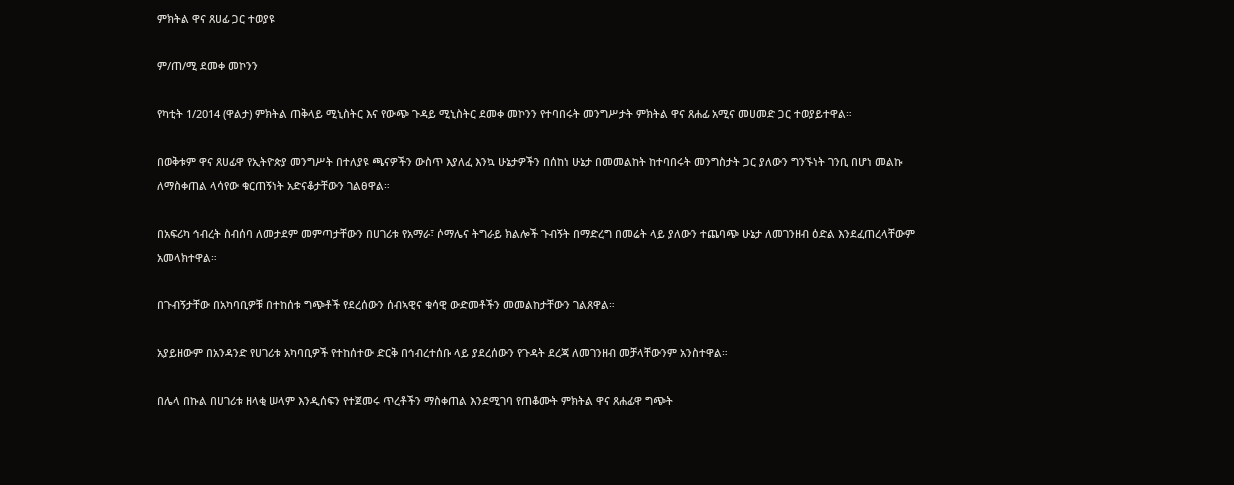ምክትል ዋና ጸሀፊ ጋር ተወያዩ

ም/ጠ/ሚ ደመቀ መኮንን

የካቲት 1/2014 (ዋልታ) ምክትል ጠቅላይ ሚኒስትር እና የውጭ ጉዳይ ሚኒስትር ደመቀ መኮንን የተባበሩት መንግሥታት ምክትል ዋና ጸሐፊ አሚና መሀመድ ጋር ተወያይተዋል።

በወቅቱም ዋና ጸሀፊዋ የኢትዮጵያ መንግሥት በተለያዩ ጫናዎችን ውስጥ እያለፈ እንኳ ሁኔታዎችን በሰከነ ሁኔታ በመመልከት ከተባበሩት መንግስታት ጋር ያለውን ግንኙነት ገንቢ በሆነ መልኩ ለማስቀጠል ላሳየው ቁርጠኝነት አድናቆታቸውን ገልፀዋል።

በአፍሪካ ኅብረት ስብሰባ ለመታደም መምጣታቸውን በሀገሪቱ የአማራ፣ ሶማሌና ትግራይ ክልሎች ጉብኝት በማድረግ በመሬት ላይ ያለውን ተጨባጭ ሁኔታ ለመገንዘብ ዕድል እንደፈጠረላቸውም አመላክተዋል።

በጉብኝታቸው በአካባቢዎቹ በተከሰቱ ግጭቶች የደረሰውን ሰብኣዊና ቁሳዊ ውድመቶችን መመልከታቸውን ገልጸዋል።

አያይዘውም በአንዳንድ የሀገሪቱ አካባቢዎች የተከሰተው ድርቅ በኅብረተሰቡ ላይ ያደረሰውን የጉዳት ደረጃ ለመገንዘብ መቻላቸውንም አንስተዋል።

በሌላ በኩል በሀገሪቱ ዘላቂ ሠላም እንዲሰፍን የተጀመሩ ጥረቶችን ማስቀጠል እንደሚገባ የጠቆሙት ምክትል ዋና ጸሐፊዋ ግጭት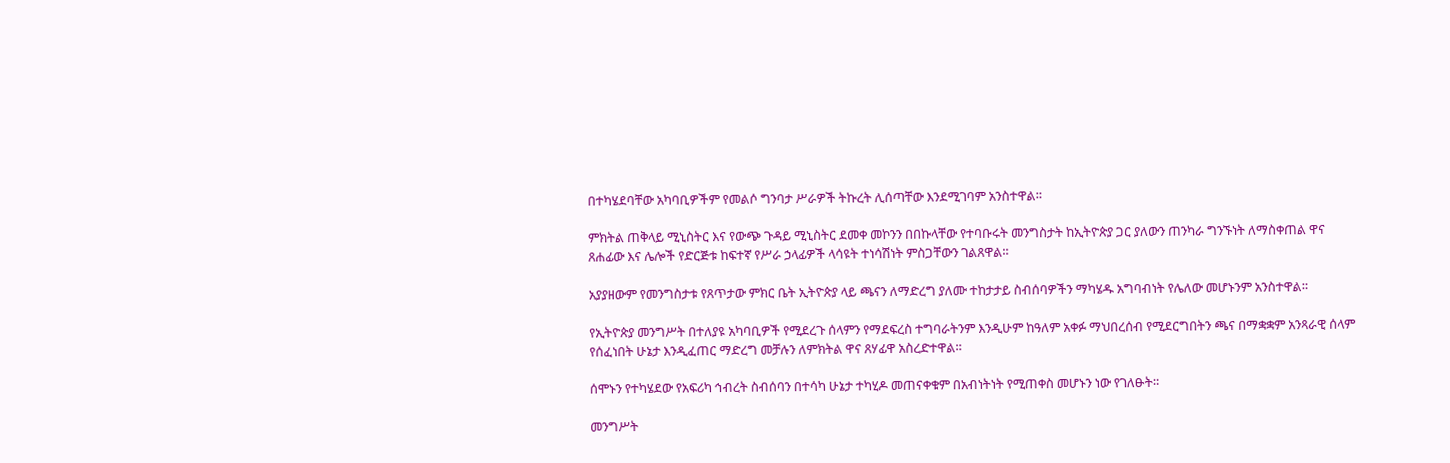በተካሄደባቸው አካባቢዎችም የመልሶ ግንባታ ሥራዎች ትኩረት ሊሰጣቸው እንደሚገባም አንስተዋል።

ምክትል ጠቅላይ ሚኒስትር እና የውጭ ጉዳይ ሚኒስትር ደመቀ መኮንን በበኩላቸው የተባቡሩት መንግስታት ከኢትዮጵያ ጋር ያለውን ጠንካራ ግንኙነት ለማስቀጠል ዋና ጸሐፊው እና ሌሎች የድርጅቱ ከፍተኛ የሥራ ኃላፊዎች ላሳዩት ተነሳሽነት ምስጋቸውን ገልጸዋል።

አያያዘውም የመንግስታቱ የጸጥታው ምክር ቤት ኢትዮጵያ ላይ ጫናን ለማድረግ ያለሙ ተከታታይ ስብሰባዎችን ማካሄዱ አግባብነት የሌለው መሆኑንም አንስተዋል።

የኢትዮጵያ መንግሥት በተለያዩ አካባቢዎች የሚደረጉ ሰላምን የማደፍረስ ተግባራትንም እንዲሁም ከዓለም አቀፉ ማህበረሰብ የሚደርግበትን ጫና በማቋቋም አንጻራዊ ሰላም የሰፈነበት ሁኔታ እንዲፈጠር ማድረግ መቻሉን ለምክትል ዋና ጸሃፊዋ አስረድተዋል።

ሰሞኑን የተካሄደው የአፍሪካ ኅብረት ስብሰባን በተሳካ ሁኔታ ተካሂዶ መጠናቀቁም በአብነትነት የሚጠቀስ መሆኑን ነው የገለፁት።

መንግሥት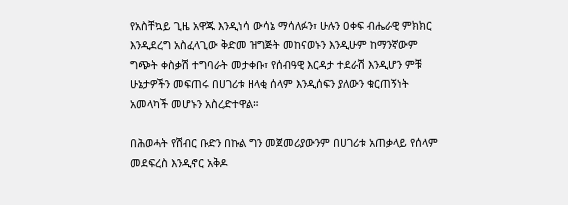የአስቸኳይ ጊዜ አዋጁ እንዲነሳ ውሳኔ ማሳለፉን፣ ሁሉን ዐቀፍ ብሔራዊ ምክክር እንዲደረግ አስፈላጊው ቅድመ ዝግጅት መከናወኑን እንዲሁም ከማንኛውም ግጭት ቀስቃሽ ተግባራት መታቀቡ፣ የሰብዓዊ እርዳታ ተደራሽ እንዲሆን ምቹ ሁኔታዎችን መፍጠሩ በሀገሪቱ ዘላቂ ሰላም እንዲሰፍን ያለውን ቁርጠኝነት አመላካች መሆኑን አስረድተዋል።

በሕወሓት የሽብር ቡድን በኩል ግን መጀመሪያውንም በሀገሪቱ አጠቃላይ የሰላም መደፍረስ እንዲኖር አቅዶ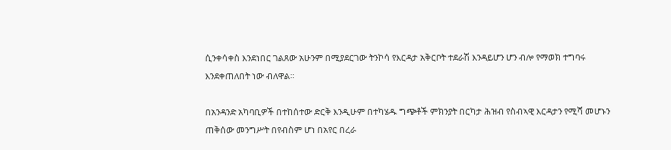ሲንቀሳቀስ እንደነበር ገልጸው አሁንም በሚያደርገው ትንኮሳ የእርዳታ አቅርቦት ተደራሽ እንዳይሆን ሆን ብሎ የማወክ ተግባሩ እንደቀጠለበት ነው ብለዋል።

በአንዳንድ አካባቢዎች በተከሰተው ድርቅ እንዲሁም በተካሄዱ ግጭቶች ምክንያት በርካታ ሕዝብ የስብኣዊ እርዳታን የሚሻ መሆኑን ጠቅሰው መንግሥት በየብስም ሆነ በአየር በረራ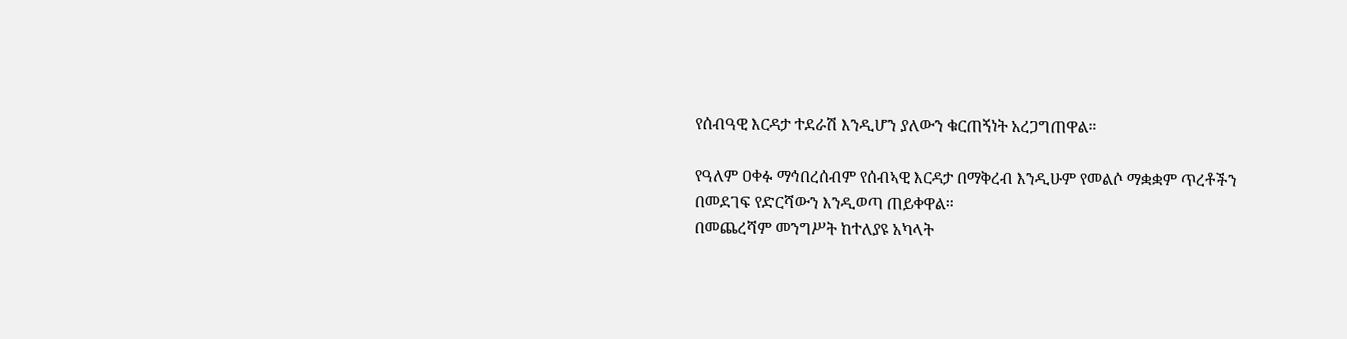የሰብዓዊ እርዳታ ተደራሽ እንዲሆን ያለውን ቁርጠኝነት አረጋግጠዋል።

የዓለም ዐቀፉ ማኅበረሰብም የሰብኣዊ እርዳታ በማቅረብ እንዲሁም የመልሶ ማቋቋም ጥረቶችን በመደገፍ የድርሻውን እንዲወጣ ጠይቀዋል።
በመጨረሻም መንግሥት ከተለያዩ አካላት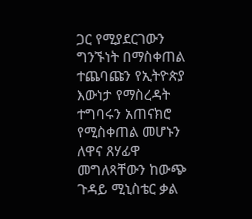ጋር የሚያደርገውን ግንኙነት በማስቀጠል ተጨባጩን የኢትዮጵያ እውነታ የማስረዳት ተግባሩን አጠናክሮ የሚስቀጠል መሆኑን ለዋና ጸሃፊዋ መግለጻቸውን ከውጭ ጉዳይ ሚኒስቴር ቃል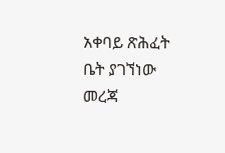አቀባይ ጽሕፈት ቤት ያገኘነው መረጃ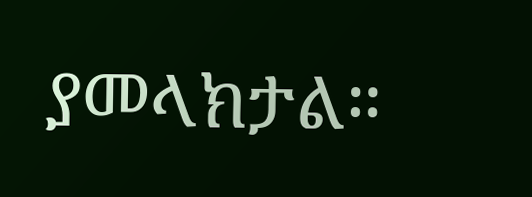ያመላክታል።